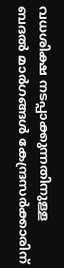വധശിക്ഷ നടപ്പാക്കുന്നതിനുള്ള ബദൽ മാർഗങ്ങൾ കേന്ദ്രസർക്കാരിന്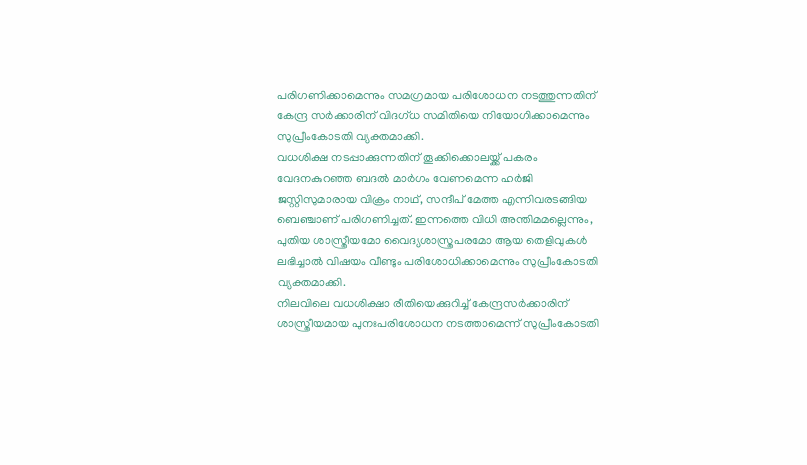പരിഗണിക്കാമെന്നും സമഗ്രമായ പരിശോധന നടത്തുന്നതിന് കേന്ദ്ര സർക്കാരിന് വിദഗ്ധ സമിതിയെ നിയോഗിക്കാമെന്നും സുപ്രീംകോടതി വ്യക്തമാക്കി.
വധശിക്ഷ നടപ്പാക്കുന്നതിന് തൂക്കിക്കൊലയ്ക്ക് പകരം വേദനകുറഞ്ഞ ബദൽ മാർഗം വേണമെന്ന ഹർജി ജസ്റ്റിസുമാരായ വിക്രം നാഥ്, സന്ദീപ് മേത്ത എന്നിവരടങ്ങിയ ബെഞ്ചാണ് പരിഗണിച്ചത്. ഇന്നത്തെ വിധി അന്തിമമല്ലെന്നും, പുതിയ ശാസ്ത്രീയമോ വൈദ്യശാസ്ത്രപരമോ ആയ തെളിവുകൾ ലഭിച്ചാൽ വിഷയം വീണ്ടും പരിശോധിക്കാമെന്നും സുപ്രീംകോടതി വ്യക്തമാക്കി.
നിലവിലെ വധശിക്ഷാ രീതിയെക്കുറിച്ച് കേന്ദ്രസർക്കാരിന് ശാസ്ത്രീയമായ പുനഃപരിശോധന നടത്താമെന്ന് സുപ്രീംകോടതി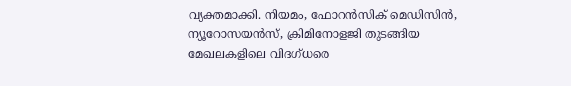വ്യക്തമാക്കി. നിയമം, ഫോറൻസിക് മെഡിസിൻ, ന്യൂറോസയൻസ്, ക്രിമിനോളജി തുടങ്ങിയ മേഖലകളിലെ വിദഗ്ധരെ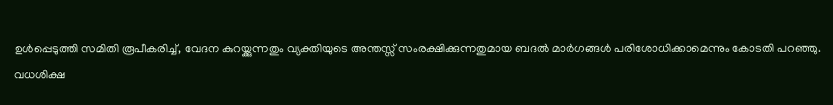ഉൾപ്പെടുത്തി സമിതി രൂപീകരിച്ച്, വേദന കുറയ്ക്കുന്നതും വ്യക്തിയുടെ അന്തസ്സ് സംരക്ഷിക്കുന്നതുമായ ബദൽ മാർഗങ്ങൾ പരിശോധിക്കാമെന്നും കോടതി പറഞ്ഞു.
വധശിക്ഷ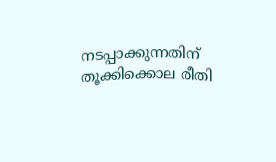നടപ്പാക്കുന്നതിന് തൂക്കിക്കൊല രീതി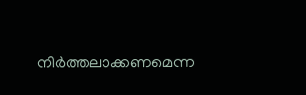നിർത്തലാക്കണമെന്ന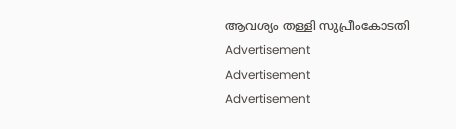ആവശ്യം തള്ളി സുപ്രീംകോടതി
Advertisement
Advertisement
Advertisement